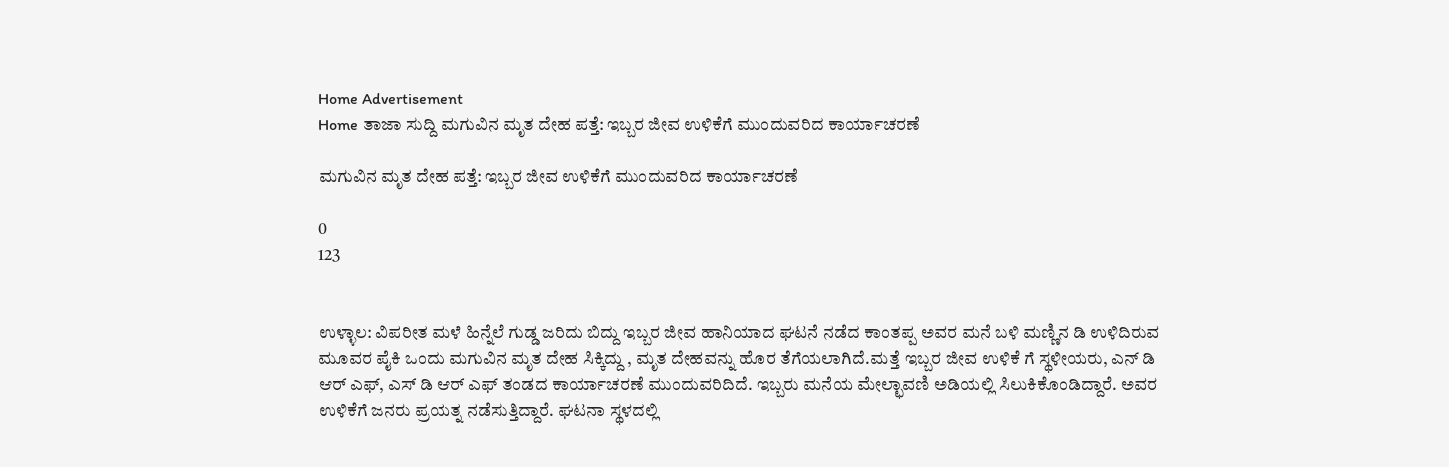Home Advertisement
Home ತಾಜಾ ಸುದ್ದಿ ಮಗುವಿನ ಮೃತ ದೇಹ ಪತ್ತೆ: ಇಬ್ಬರ ಜೀವ ಉಳಿಕೆಗೆ ಮುಂದುವರಿದ ಕಾರ್ಯಾಚರಣೆ

ಮಗುವಿನ ಮೃತ ದೇಹ ಪತ್ತೆ: ಇಬ್ಬರ ಜೀವ ಉಳಿಕೆಗೆ ಮುಂದುವರಿದ ಕಾರ್ಯಾಚರಣೆ

0
123


ಉಳ್ಳಾಲ: ವಿಪರೀತ ಮಳೆ ಹಿನ್ನೆಲೆ ಗುಡ್ಡ ಜರಿದು ಬಿದ್ದು ಇಬ್ಬರ ಜೀವ ಹಾನಿಯಾದ ಘಟನೆ ನಡೆದ ಕಾಂತಪ್ಪ ಅವರ ಮನೆ ಬಳಿ ಮಣ್ಣಿನ ಡಿ ಉಳಿದಿರುವ ಮೂವರ ಪೈಕಿ ಒಂದು ಮಗುವಿನ ಮೃತ ದೇಹ ಸಿಕ್ಕಿದ್ದು , ಮೃತ ದೇಹವನ್ನು ಹೊರ ತೆಗೆಯಲಾಗಿದೆ.ಮತ್ತೆ ಇಬ್ಬರ ಜೀವ ಉಳಿಕೆ ಗೆ ಸ್ಥಳೀಯರು, ಎನ್ ಡಿ ಆರ್ ಎಫ್, ಎಸ್ ಡಿ ಆರ್ ಎಫ್ ತಂಡದ ಕಾರ್ಯಾಚರಣೆ ಮುಂದುವರಿದಿದೆ. ಇಬ್ಬರು ಮನೆಯ ಮೇಲ್ಛಾವಣಿ ಅಡಿಯಲ್ಲಿ ಸಿಲುಕಿಕೊಂಡಿದ್ದಾರೆ. ಅವರ ಉಳಿಕೆಗೆ ಜನರು ಪ್ರಯತ್ನ ನಡೆಸುತ್ತಿದ್ದಾರೆ. ಘಟನಾ ಸ್ಥಳದಲ್ಲಿ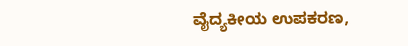ವೈದ್ಯಕೀಯ ಉಪಕರಣ,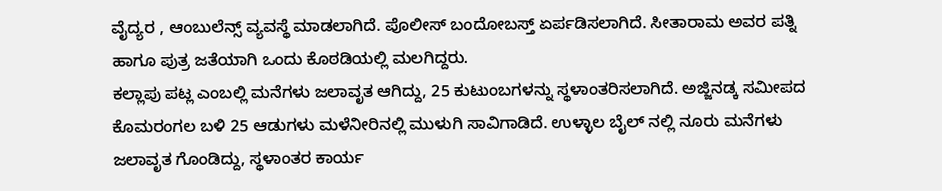ವೈದ್ಯರ , ಆಂಬುಲೆನ್ಸ್ ವ್ಯವಸ್ಥೆ ಮಾಡಲಾಗಿದೆ. ಪೊಲೀಸ್ ಬಂದೋಬಸ್ತ್ ಏರ್ಪಡಿಸಲಾಗಿದೆ. ಸೀತಾರಾಮ ಅವರ ಪತ್ನಿ ಹಾಗೂ ಪುತ್ರ ಜತೆಯಾಗಿ ಒಂದು ಕೊಠಡಿಯಲ್ಲಿ ಮಲಗಿದ್ದರು.
ಕಲ್ಲಾಪು ಪಟ್ಲ ಎಂಬಲ್ಲಿ ಮನೆಗಳು ಜಲಾವೃತ ಆಗಿದ್ದು, 25 ಕುಟುಂಬಗಳನ್ನು ಸ್ಥಳಾಂತರಿಸಲಾಗಿದೆ. ಅಜ್ಜಿನಡ್ಕ ಸಮೀಪದ ಕೊಮರಂಗಲ ಬಳಿ 25 ಆಡುಗಳು ಮಳೆ‌ನೀರಿನಲ್ಲಿ ಮುಳುಗಿ ಸಾವಿಗಾಡಿದೆ. ಉಳ್ಳಾಲ ಬೈಲ್ ನಲ್ಲಿ ನೂರು ಮನೆಗಳು ಜಲಾವೃತ ಗೊಂಡಿದ್ದು, ಸ್ಥಳಾಂತರ ಕಾರ್ಯ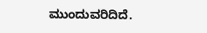ಮುಂದುವರಿದಿದೆ.